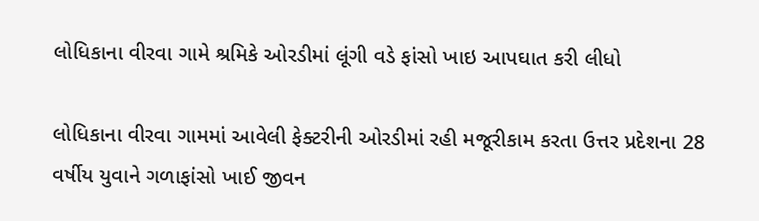લોધિકાના વીરવા ગામે શ્રમિકે ઓરડીમાં લૂંગી વડે ફાંસો ખાઇ આપઘાત કરી લીધો

લોધિકાના વીરવા ગામમાં આવેલી ફેક્ટરીની ઓરડીમાં રહી મજૂરીકામ કરતા ઉત્તર પ્રદેશના 28 વર્ષીય યુવાને ગળાફાંસો ખાઈ જીવન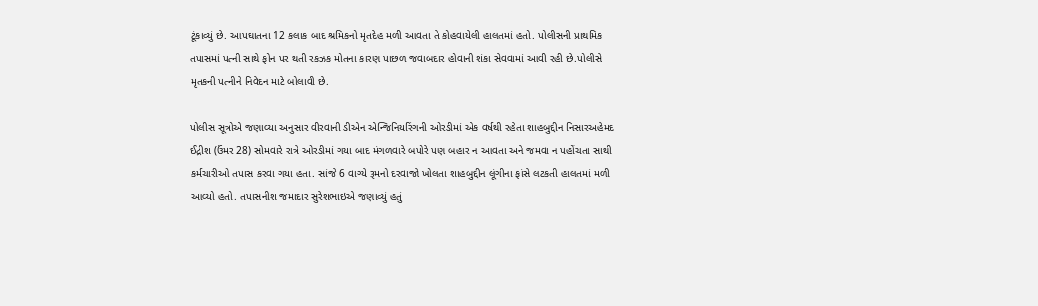ટૂંકાવ્યું છે. આપઘાતના 12 કલાક બાદ શ્રમિકનો મૃતદેહ મળી આવતા તે કોહવાયેલી હાલતમાં હતો. પોલીસની પ્રાથમિક તપાસમાં પત્ની સાથે ફોન પર થતી રકઝક મોતના કારણ પાછળ જવાબદાર હોવાની શંકા સેવવામાં આવી રહી છે.પોલીસે મૃતકની પત્નીને નિવેદન માટે બોલાવી છે.

પોલીસ સૂત્રોએ જણાવ્યા અનુસાર વીરવાની ડીએન એન્જિનિયરિંગની ઓરડીમાં એક વર્ષથી રહેતા શાહબુદ્દીન નિસારઅહેમદ ઈદ્રીશ (ઉંમર 28) સોમવારે રાત્રે ઓરડીમાં ગયા બાદ મંગળવારે બપોરે પણ બહાર ન આવતા અને જમવા ન પહોંચતા સાથી કર્મચારીઓ તપાસ કરવા ગયા હતા. સાંજે 6 વાગ્યે રૂમનો દરવાજો ખોલતા શાહબુદ્દીન લૂંગીના ફાંસે લટકતી હાલતમાં મળી આવ્યો હતો. તપાસનીશ જમાદાર સુરેશભાઇએ જણાવ્યું હતું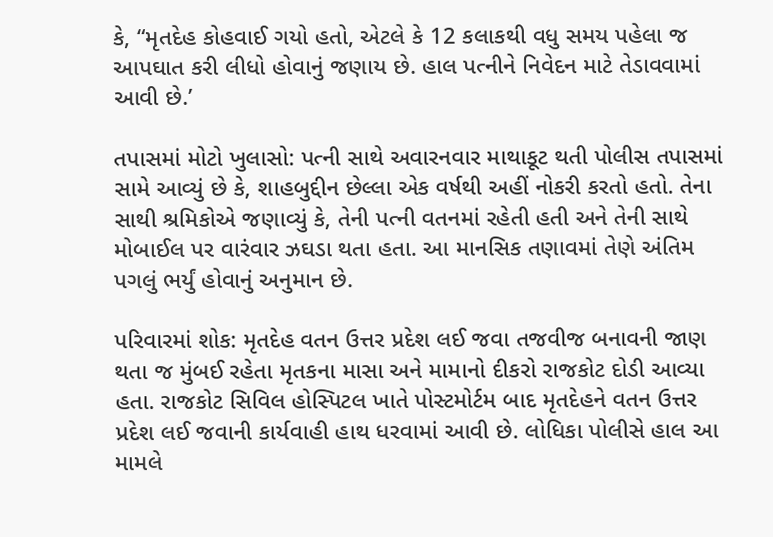કે, “મૃતદેહ કોહવાઈ ગયો હતો, એટલે કે 12 કલાકથી વધુ સમય પહેલા જ આપઘાત કરી લીધો હોવાનું જણાય છે. હાલ પત્નીને નિવેદન માટે તેડાવવામાં આવી છે.’

તપાસમાં મોટો ખુલાસો: પત્ની સાથે અવારનવાર માથાકૂટ થતી પોલીસ તપાસમાં સામે આવ્યું છે કે, શાહબુદ્દીન છેલ્લા એક વર્ષથી અહીં નોકરી કરતો હતો. તેના સાથી શ્રમિકોએ જણાવ્યું કે, તેની પત્ની વતનમાં રહેતી હતી અને તેની સાથે મોબાઈલ પર વારંવાર ઝઘડા થતા હતા. આ માનસિક તણાવમાં તેણે અંતિમ પગલું ભર્યું હોવાનું અનુમાન છે.

પરિવારમાં શોક: મૃતદેહ વતન ઉત્તર પ્રદેશ લઈ જવા તજવીજ બનાવની જાણ થતા જ મુંબઈ રહેતા મૃતકના માસા અને મામાનો દીકરો રાજકોટ દોડી આવ્યા હતા. રાજકોટ સિવિલ હોસ્પિટલ ખાતે પોસ્ટમોર્ટમ બાદ મૃતદેહને વતન ઉત્તર પ્રદેશ લઈ જવાની કાર્યવાહી હાથ ધરવામાં આવી છે. લોધિકા પોલીસે હાલ આ મામલે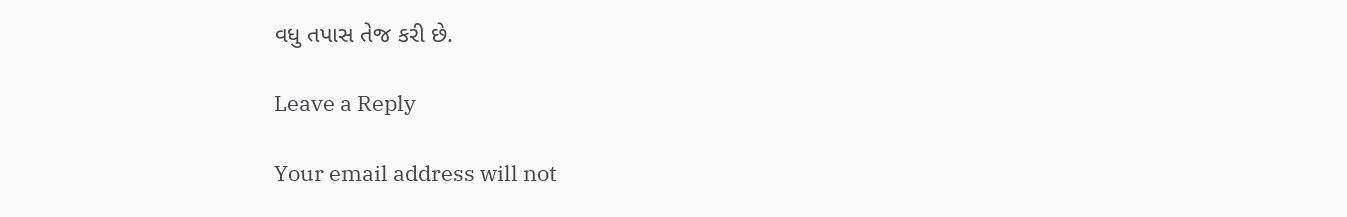વધુ તપાસ તેજ કરી છે.

Leave a Reply

Your email address will not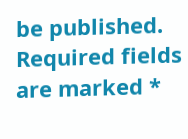be published. Required fields are marked *